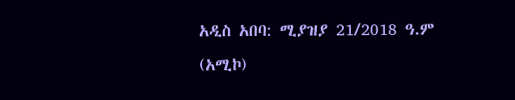አዲስ አበባ: ሚያዝያ 21/2018 ዓ.ም (አሚኮ)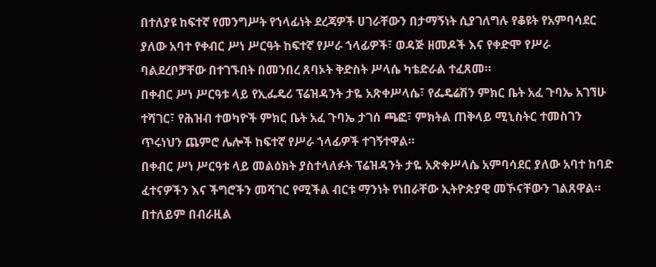በተለያዩ ከፍተኛ የመንግሥት የኀላፊነት ደረጃዎች ሀገራቸውን በታማኝነት ሲያገለግሉ የቆዩት የአምባሳደር ያለው አባተ የቀብር ሥነ ሥርዓት ከፍተኛ የሥራ ኀላፊዎች፣ ወዳጅ ዘመዶች እና የቀድሞ የሥራ ባልደረቦቻቸው በተገኙበት በመንበረ ጸባኦት ቅድስት ሥላሴ ካቴድራል ተፈጸመ።
በቀብር ሥነ ሥርዓቱ ላይ የኢፌዴሪ ፕሬዝዳንት ታዬ አጽቀሥላሴ፣ የፌዴሬሽን ምክር ቤት አፈ ጉባኤ አገኘሁ ተሻገር፣ የሕዝብ ተወካዮች ምክር ቤት አፈ ጉባኤ ታገሰ ጫፎ፣ ምክትል ጠቅላይ ሚኒስትር ተመስገን ጥሩነህን ጨምሮ ሌሎች ከፍተኛ የሥራ ኀላፊዎች ተገኝተዋል።
በቀብር ሥነ ሥርዓቱ ላይ መልዕክት ያስተላለፉት ፕሬዝዳንት ታዬ አጽቀሥላሴ አምባሳደር ያለው አባተ ከባድ ፈተናዎችን እና ችግሮችን መሻገር የሚችል ብርቱ ማንነት የነበራቸው ኢትዮጵያዊ መኾናቸውን ገልጸዋል። በተለይም በብራዚል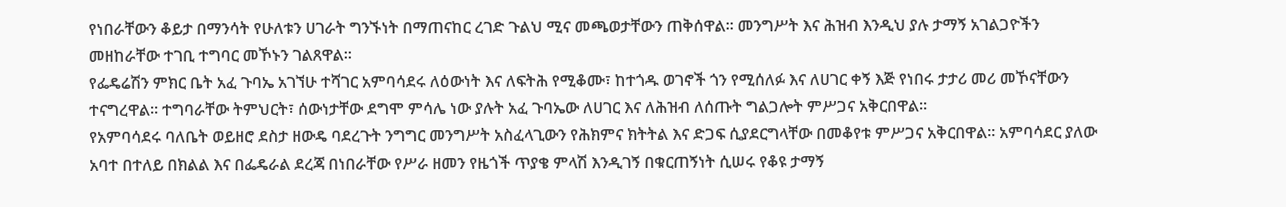የነበራቸውን ቆይታ በማንሳት የሁለቱን ሀገራት ግንኙነት በማጠናከር ረገድ ጉልህ ሚና መጫወታቸውን ጠቅሰዋል። መንግሥት እና ሕዝብ እንዲህ ያሉ ታማኝ አገልጋዮችን መዘከራቸው ተገቢ ተግባር መኾኑን ገልጸዋል።
የፌዴሬሽን ምክር ቤት አፈ ጉባኤ አገኘሁ ተሻገር አምባሳደሩ ለዕውነት እና ለፍትሕ የሚቆሙ፣ ከተጎዱ ወገኖች ጎን የሚሰለፉ እና ለሀገር ቀኝ እጅ የነበሩ ታታሪ መሪ መኾናቸውን ተናግረዋል። ተግባራቸው ትምህርት፣ ሰውነታቸው ደግሞ ምሳሌ ነው ያሉት አፈ ጉባኤው ለሀገር እና ለሕዝብ ለሰጡት ግልጋሎት ምሥጋና አቅርበዋል።
የአምባሳደሩ ባለቤት ወይዘሮ ደስታ ዘውዴ ባደረጉት ንግግር መንግሥት አስፈላጊውን የሕክምና ክትትል እና ድጋፍ ሲያደርግላቸው በመቆየቱ ምሥጋና አቅርበዋል። አምባሳደር ያለው አባተ በተለይ በክልል እና በፌዴራል ደረጃ በነበራቸው የሥራ ዘመን የዜጎች ጥያቄ ምላሽ እንዲገኝ በቁርጠኝነት ሲሠሩ የቆዩ ታማኝ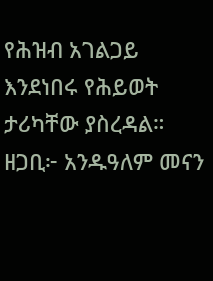የሕዝብ አገልጋይ እንደነበሩ የሕይወት ታሪካቸው ያስረዳል።
ዘጋቢ፦ አንዱዓለም መናን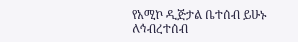የአሚኮ ዲጅታል ቤተሰብ ይሁኑ
ለኅብረተሰብ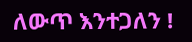ለውጥ እንተጋለን !